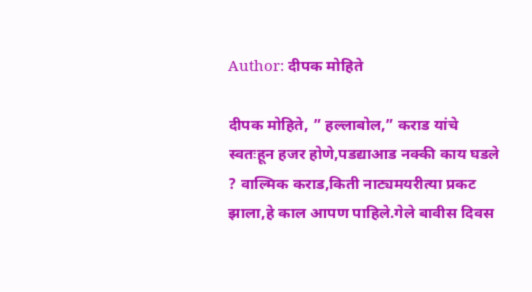Author: दीपक मोहिते

दीपक मोहिते, ” हल्लाबोल,” कराड यांचे स्वतःहून हजर होणे,पडद्याआड नक्की काय घडले ? वाल्मिक कराड,किती नाट्यमयरीत्या प्रकट झाला,हे काल आपण पाहिले.गेले बावीस दिवस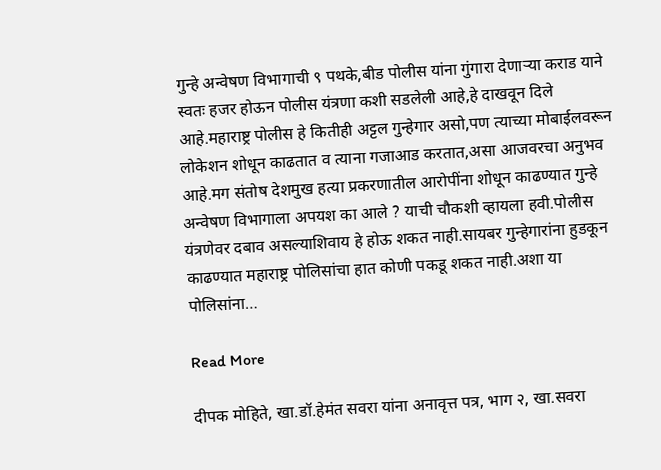गुन्हे अन्वेषण विभागाची ९ पथके,बीड पोलीस यांना गुंगारा देणाऱ्या कराड याने स्वतः हजर होऊन पोलीस यंत्रणा कशी सडलेली आहे,हे दाखवून दिले आहे.महाराष्ट्र पोलीस हे कितीही अट्टल गुन्हेगार असो,पण त्याच्या मोबाईलवरून लोकेशन शोधून काढतात व त्याना गजाआड करतात,असा आजवरचा अनुभव आहे.मग संतोष देशमुख हत्या प्रकरणातील आरोपींना शोधून काढण्यात गुन्हे अन्वेषण विभागाला अपयश का आले ? याची चौकशी व्हायला हवी.पोलीस यंत्रणेवर दबाव असल्याशिवाय हे होऊ शकत नाही.सायबर गुन्हेगारांना हुडकून काढण्यात महाराष्ट्र पोलिसांचा हात कोणी पकडू शकत नाही.अशा या पोलिसांना…

Read More

दीपक मोहिते, खा.डॉ.हेमंत सवरा यांना अनावृत्त पत्र, भाग २, खा.सवरा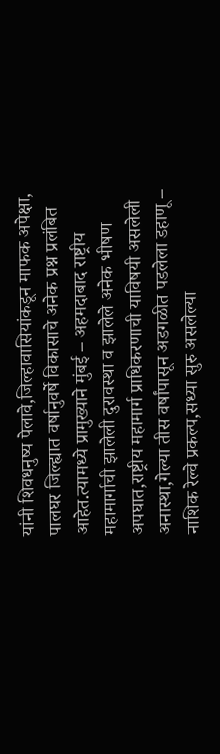यांनी शिवधनुष्य पेलावे,जिल्हावासियांकडून माफक अपेक्षा, पालघर जिल्ह्यात वर्षानुवर्षे विकासाचे अनेक प्रश्न प्रलंबित आहेत.त्यामध्ये प्रामुख्याने मुंबई – अहमदाबाद राष्ट्रीय महामार्गाची झालेली दुरावस्था व झालेले अनेक भीषण अपघात,राष्ट्रीय महामार्ग प्राधिकरणाची याविषयी असलेली अनास्था,गेल्या तीस वर्षांपासून अडगळीत पडलेला डहाणू – नाशिक रेल्वे प्रकल्प,सध्या सुरु असलेल्या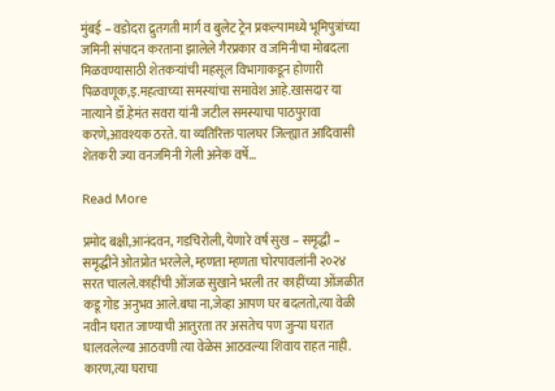मुंबई – वडोदरा द्रुतगती मार्ग व बुलेट ट्रेन प्रकल्पामध्ये भूमिपुत्रांच्या जमिनी संपादन करताना झालेले गैरप्रकार व जमिनीचा मोबदला मिळवण्यासाठी शेतकऱ्यांची महसूल विभागाकडून होणारी पिळवणूक,इ.महत्वाच्या समस्यांचा समावेश आहे.खासदार या नात्याने डॉ.हेमंत सवरा यांनी जटील समस्याचा पाठपुरावा करणे,आवश्यक ठरते. या व्यतिरिक्त पालघर जिल्ह्यात आदिवासी शेतकरी ज्या वनजमिनी गेली अनेक वर्षे…

Read More

प्रमोद बक्षी,आनंदवन, गडचिरोली, येणारे वर्ष सुख – समृद्धी – समृद्धीने ओतप्रोत भरलेले, म्हणता म्हणता चोरपावलांनी २०२४ सरत चालले.काहींची ओंजळ सुखाने भरली तर काहींच्या ओंजळीत कडू गोड अनुभव आले.बघा ना,जेव्हा आपण घर बदलतो,त्या वेळी नवीन घरात जाण्याची आतुरता तर असतेच पण जुन्या घरात घालवलेल्या आठवणी त्या वेळेस आठवल्या शिवाय राहत नाही. कारण,त्या घराचा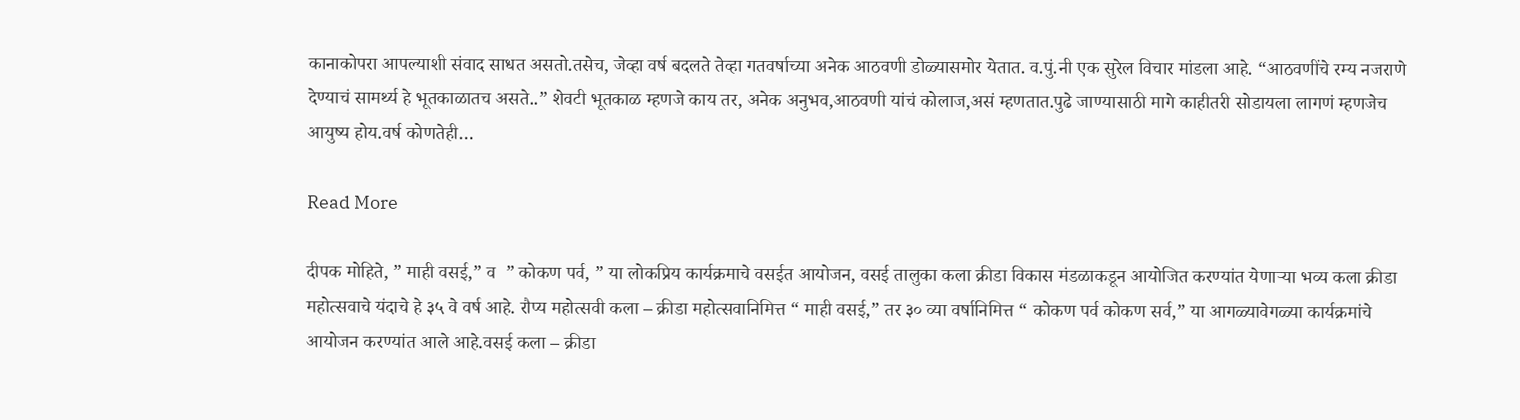कानाकोपरा आपल्याशी संवाद साधत असतो.तसेच, जेव्हा वर्ष बदलते तेव्हा गतवर्षाच्या अनेक आठवणी डोळ्यासमोर येतात. व.पुं.नी एक सुरेल विचार मांडला आहे. “आठवणींचे रम्य नजराणे देण्याचं सामर्थ्य हे भूतकाळातच असते..” शेवटी भूतकाळ म्हणजे काय तर, अनेक अनुभव,आठवणी यांचं कोलाज,असं म्हणतात.पुढे जाण्यासाठी मागे काहीतरी सोडायला लागणं म्हणजेच आयुष्य होय.वर्ष कोणतेही…

Read More

दीपक मोहिते, ” माही वसई,” व  ” कोकण पर्व, ” या लोकप्रिय कार्यक्रमाचे वसईत आयोजन, वसई तालुका कला क्रीडा विकास मंडळाकडून आयोजित करण्यांत येणाऱ्या भव्य कला क्रीडा महोत्सवाचे यंदाचे हे ३५ वे वर्ष आहे. रौप्य महोत्सवी कला – क्रीडा महोत्सवानिमित्त “ माही वसई,” तर ३० व्या वर्षानिमित्त “ कोकण पर्व कोकण सर्व,” या आगळ्यावेगळ्या कार्यक्रमांचे आयोजन करण्यांत आले आहे.वसई कला – क्रीडा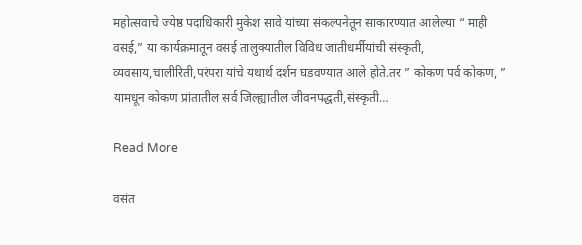महोत्सवाचे ज्येष्ठ पदाधिकारी मुकेश सावे यांच्या संकल्पनेतून साकारण्यात आलेल्या “ माही वसई,” या कार्यक्रमातून वसई तालुक्यातील विविध जातीधर्मीयांची संस्कृती, व्यवसाय,चालीरिती,परंपरा यांचे यथार्थ दर्शन घडवण्यात आले होते.तर ” कोकण पर्व कोकण, ” यामधून कोकण प्रांतातील सर्व जिल्ह्यातील जीवनपद्धती,संस्कृती…

Read More

वसंत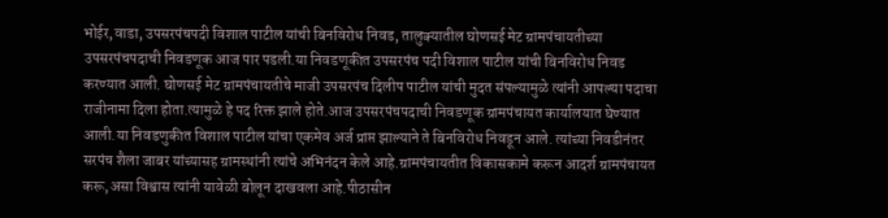भोईर,वाडा, उपसरपंचपदी विशाल पाटील यांची बिनविरोध निवड, तालुक्यातील घोणसई मेट ग्रामपंचायतीच्या उपसरपंचपदाची निवडणूक आज पार पडली.या निवडणूकीत उपसरपंच पदी विशाल पाटील यांची बिनविरोध निवड करण्यात आली. घोणसई मेट ग्रामपंचायतीचे माजी उपसरपंच दिलीप पाटील यांची मुदत संपल्यामुळे त्यांनी आपल्या पदाचा राजीनामा दिला होता.त्यामुळे हे पद रिक्त झाले होते.आज उपसरपंचपदाची निवडणूक ग्रामपंचायत कार्यालयात घेण्यात आली.या निवडणुकीत विशाल पाटील यांचा एकमेव अर्ज प्राप्त झाल्याने ते बिनविरोध निवडून आले. त्यांच्या निवडीनंतर सरपंच शैला जाबर यांच्यासह ग्रामस्थांनी त्यांचे अभिनंदन केले आहे.ग्रामपंचायतीत विकासकामे करून आदर्श ग्रामपंचायत करू,असा विश्वास त्यांनी यावेळी बोलून दाखवला आहे.पीठासीन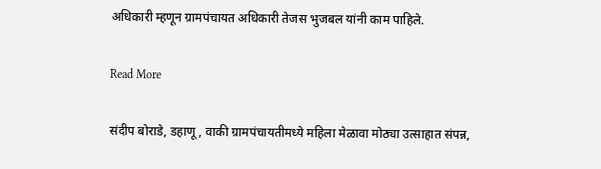अधिकारी म्हणून ग्रामपंचायत अधिकारी तेजस भुजबल यांनी काम पाहिले.

Read More

संदीप बोराडे, डहाणू, वाकी ग्रामपंचायतीमध्ये महिला मेळावा मोठ्या उत्साहात संपन्न,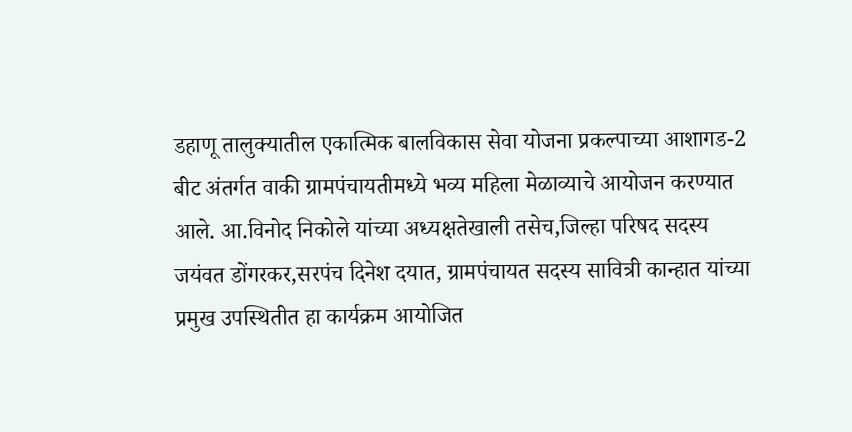डहाणू तालुक्यातील एकात्मिक बालविकास सेवा योजना प्रकल्पाच्या आशागड-2 बीट अंतर्गत वाकी ग्रामपंचायतीमध्ये भव्य महिला मेळाव्याचे आयोजन करण्यात आले. आ.विनोद निकोले यांच्या अध्यक्षतेखाली तसेच,जिल्हा परिषद सदस्य जयंवत डोंगरकर,सरपंच दिनेश दयात, ग्रामपंचायत सदस्य सावित्री कान्हात यांच्या प्रमुख उपस्थितीत हा कार्यक्रम आयोजित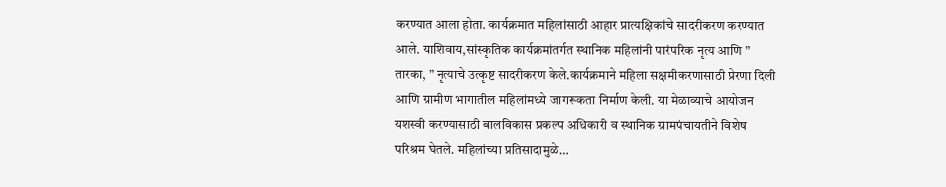करण्यात आला होता. कार्यक्रमात महिलांसाठी आहार प्रात्यक्षिकांचे सादरीकरण करण्यात आले. याशिवाय,सांस्कृतिक कार्यक्रमांतर्गत स्थानिक महिलांनी पारंपरिक नृत्य आणि ” तारका, ” नृत्याचे उत्कृष्ट सादरीकरण केले.कार्यक्रमाने महिला सक्षमीकरणासाठी प्रेरणा दिली आणि ग्रामीण भागातील महिलांमध्ये जागरूकता निर्माण केली. या मेळाव्याचे आयोजन यशस्वी करण्यासाठी बालविकास प्रकल्प अधिकारी व स्थानिक ग्रामपंचायतीने विशेष परिश्रम घेतले. महिलांच्या प्रतिसादामुळे…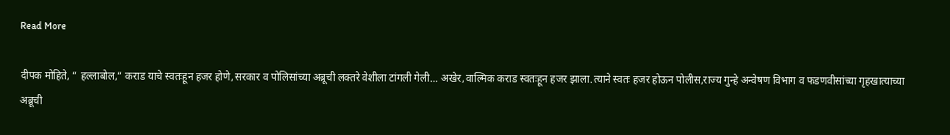Read More

दीपक मोहिते, ” हल्लाबोल,” कराड याचे स्वतःहून हजर होणे,सरकार व पोलिसांच्या अब्रूची लक्तरे वेशीला टांगली गेली… अखेर,वाल्मिक कराड स्वतःहून हजर झाला.त्याने स्वतः हजर होऊन पोलीस,राज्य गुन्हे अन्वेषण विभाग व फडणवीसांच्या गृहखात्याच्या अब्रूची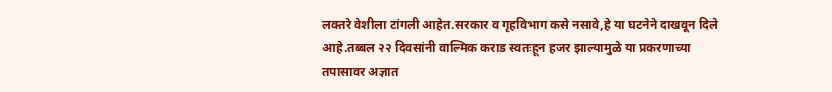लक्तरे वेशीला टांगली आहेत.सरकार व गृहविभाग कसे नसावे,हे या घटनेने दाखवून दिले आहे.तब्बल २२ दिवसांनी वाल्मिक कराड स्वतःहून हजर झाल्यामुळे या प्रकरणाच्या तपासावर अज्ञात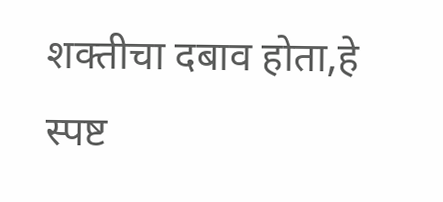शक्तीचा दबाव होता,हे स्पष्ट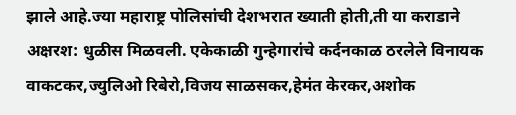झाले आहे.ज्या महाराष्ट्र पोलिसांची देशभरात ख्याती होती,ती या कराडाने अक्षरश: धुळीस मिळवली. एकेकाळी गुन्हेगारांचे कर्दनकाळ ठरलेले विनायक वाकटकर,ज्युलिओ रिबेरो,विजय साळसकर,हेमंत केरकर,अशोक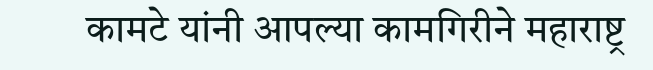कामटे यांनी आपल्या कामगिरीने महाराष्ट्र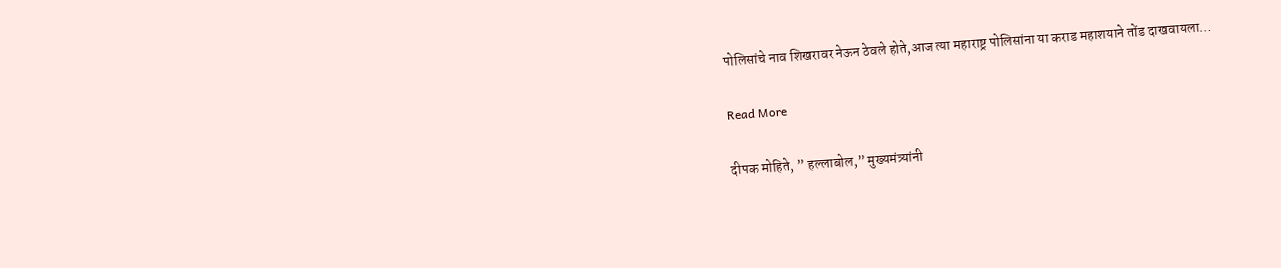पोलिसांचे नाव शिखरावर नेऊन ठेवले होते,आज त्या महाराष्ट्र पोलिसांना या कराड महाशयाने तोंड दाखवायला…

Read More

दीपक मोहिते, ” हल्लाबोल,” मुख्यमंत्र्यांनी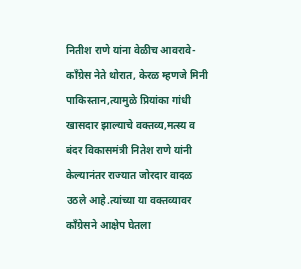नितीश राणे यांना वेळीच आवरावे- काँग्रेस नेते थोरात, केरळ म्हणजे मिनी पाकिस्तान,त्यामुळे प्रियांका गांधी खासदार झाल्याचे वक्तव्य,मत्स्य व बंदर विकासमंत्री नितेश राणे यांनी केल्यानंतर राज्यात जोरदार वादळ उठले आहे.त्यांच्या या वक्तव्यावर काँग्रेसने आक्षेप घेतला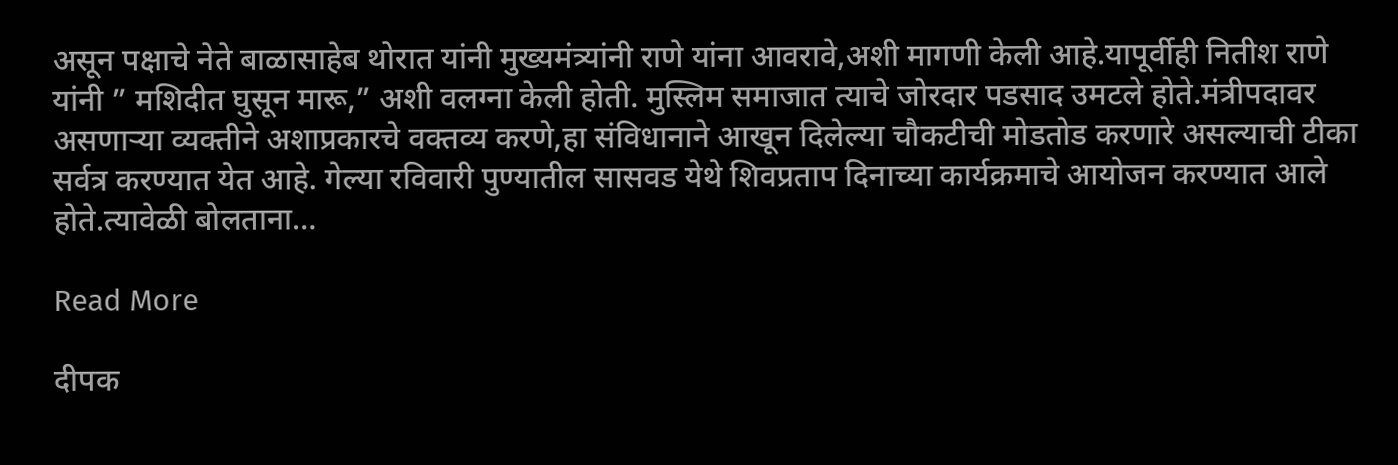असून पक्षाचे नेते बाळासाहेब थोरात यांनी मुख्यमंत्र्यांनी राणे यांना आवरावे,अशी मागणी केली आहे.यापूर्वीही नितीश राणे यांनी ” मशिदीत घुसून मारू,” अशी वलग्ना केली होती. मुस्लिम समाजात त्याचे जोरदार पडसाद उमटले होते.मंत्रीपदावर असणाऱ्या व्यक्तीने अशाप्रकारचे वक्तव्य करणे,हा संविधानाने आखून दिलेल्या चौकटीची मोडतोड करणारे असल्याची टीका सर्वत्र करण्यात येत आहे. गेल्या रविवारी पुण्यातील सासवड येथे शिवप्रताप दिनाच्या कार्यक्रमाचे आयोजन करण्यात आले होते.त्यावेळी बोलताना…

Read More

दीपक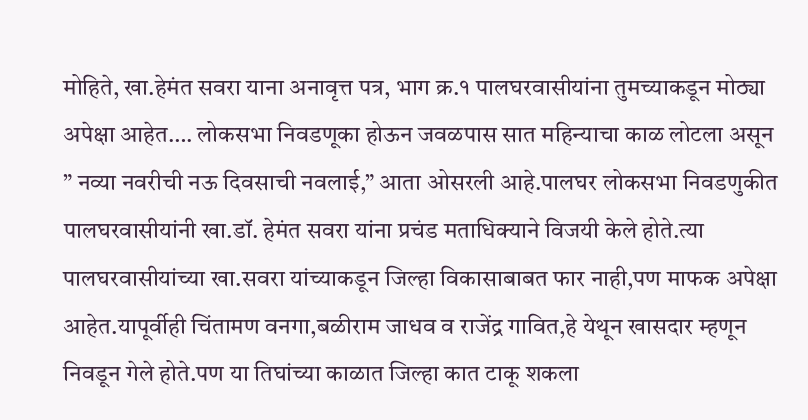मोहिते, खा.हेमंत सवरा याना अनावृत्त पत्र, भाग क्र.१ पालघरवासीयांना तुमच्याकडून मोठ्या अपेक्षा आहेत…. लोकसभा निवडणूका होऊन जवळपास सात महिन्याचा काळ लोटला असून ” नव्या नवरीची नऊ दिवसाची नवलाई,” आता ओसरली आहे.पालघर लोकसभा निवडणुकीत पालघरवासीयांनी खा.डॉ. हेमंत सवरा यांना प्रचंड मताधिक्याने विजयी केले होते.त्या पालघरवासीयांच्या खा.सवरा यांच्याकडून जिल्हा विकासाबाबत फार नाही,पण माफक अपेक्षा आहेत.यापूर्वीही चिंतामण वनगा,बळीराम जाधव व राजेंद्र गावित,हे येथून खासदार म्हणून निवडून गेले होते.पण या तिघांच्या काळात जिल्हा कात टाकू शकला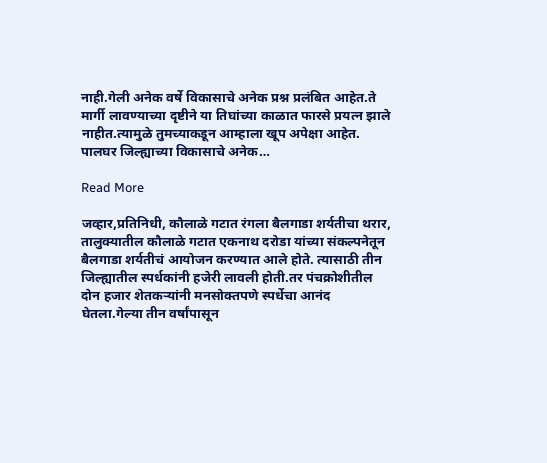नाही.गेली अनेक वर्षे विकासाचे अनेक प्रश्न प्रलंबित आहेत.ते मार्गी लावण्याच्या दृष्टीने या तिघांच्या काळात फारसे प्रयत्न झाले नाहीत.त्यामुळे तुमच्याकडून आम्हाला खूप अपेक्षा आहेत. पालघर जिल्ह्याच्या विकासाचे अनेक…

Read More

जव्हार,प्रतिनिधी, कौलाळे गटात रंगला बैलगाडा शर्यतीचा थरार, तालुक्यातील कौलाळे गटात एकनाथ दरोडा यांच्या संकल्पनेतून बैलगाडा शर्यतीचं आयोजन करण्यात आले होते. त्यासाठी तीन जिल्ह्यातील स्पर्धकांनी हजेरी लावली होती.तर पंचक्रोशीतील दोन हजार शेतकऱ्यांनी मनसोक्तपणे स्पर्धेचा आनंद घेतला.गेल्या तीन वर्षांपासून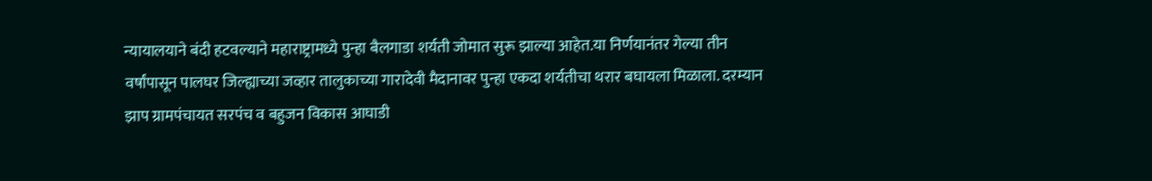न्यायालयाने बंदी हटवल्याने महाराष्ट्रामध्ये पुन्हा बैलगाडा शर्यती जोमात सुरू झाल्या आहेत.या निर्णयानंतर गेल्या तीन वर्षांपासून पालघर जिल्ह्याच्या जव्हार तालुकाच्या गारादेवी मैदानावर पुन्हा एकदा शर्यतीचा थरार बघायला मिळाला. दरम्यान झाप ग्रामपंचायत सरपंच व बहुजन विकास आघाडी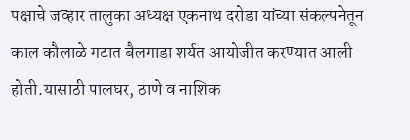पक्षाचे जव्हार तालुका अध्यक्ष एकनाथ दरोडा यांच्या संकल्पनेतून काल कौलाळे गटात बैलगाडा शर्यत आयोजीत करण्यात आली होती.यासाठी पालघर, ठाणे व नाशिक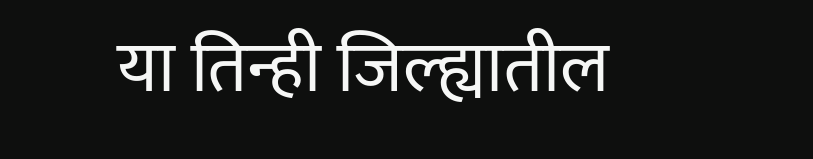या तिन्ही जिल्ह्यातील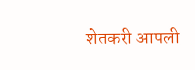शेतकरी आपली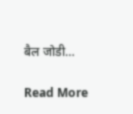बैल जोडी…

Read More